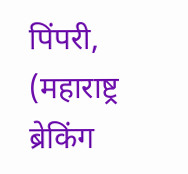पिंपरी, (महाराष्ट्र ब्रेकिंग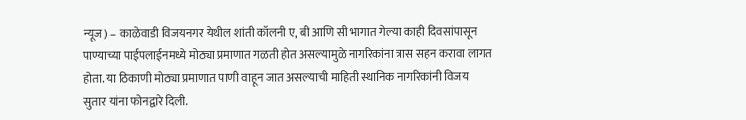न्यूज) – काळेवाडी विजयनगर येथील शांती कॉलनी ए, बी आणि सी भागात गेल्या काही दिवसांपासून पाण्याच्या पाईपलाईनमध्ये मोठ्या प्रमाणात गळती होत असल्यामुळे नागरिकांना त्रास सहन करावा लागत होता. या ठिकाणी मोठ्या प्रमाणात पाणी वाहून जात असल्याची माहिती स्थानिक नागरिकांनी विजय सुतार यांना फोनद्वारे दिली.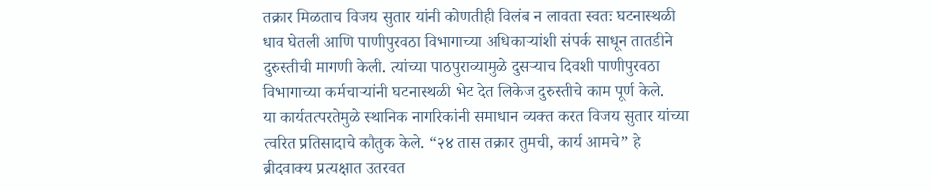तक्रार मिळताच विजय सुतार यांनी कोणतीही विलंब न लावता स्वतः घटनास्थळी धाव घेतली आणि पाणीपुरवठा विभागाच्या अधिकाऱ्यांशी संपर्क साधून तातडीने दुरुस्तीची मागणी केली. त्यांच्या पाठपुराव्यामुळे दुसऱ्याच दिवशी पाणीपुरवठा विभागाच्या कर्मचाऱ्यांनी घटनास्थळी भेट देत लिकेज दुरुस्तीचे काम पूर्ण केले.
या कार्यतत्परतेमुळे स्थानिक नागरिकांनी समाधान व्यक्त करत विजय सुतार यांच्या त्वरित प्रतिसादाचे कौतुक केले. “२४ तास तक्रार तुमची, कार्य आमचे” हे ब्रीदवाक्य प्रत्यक्षात उतरवत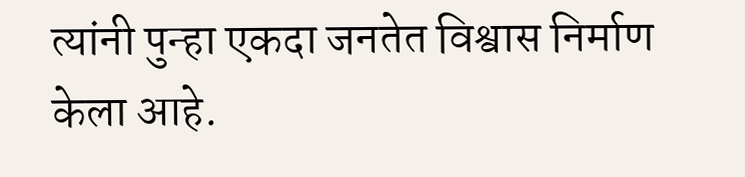त्यांनी पुन्हा एकदा जनतेत विश्वास निर्माण केला आहे.